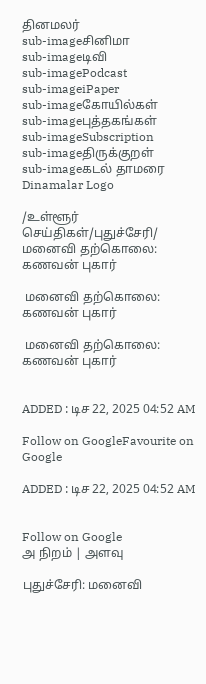தினமலர்
sub-imageசினிமா
sub-imageடிவி
sub-imagePodcast
sub-imageiPaper
sub-imageகோயில்கள்
sub-imageபுத்தகங்கள்
sub-imageSubscription
sub-imageதிருக்குறள்
sub-imageகடல் தாமரை
Dinamalar Logo

/உள்ளூர் செய்திகள்/புதுச்சேரி/ மனைவி தற்கொலை: கணவன் புகார்

 மனைவி தற்கொலை: கணவன் புகார்

 மனைவி தற்கொலை: கணவன் புகார்


ADDED : டிச 22, 2025 04:52 AM

Follow on GoogleFavourite on Google

ADDED : டிச 22, 2025 04:52 AM


Follow on Google
அ நிறம் | அளவு

புதுச்சேரி: மனைவி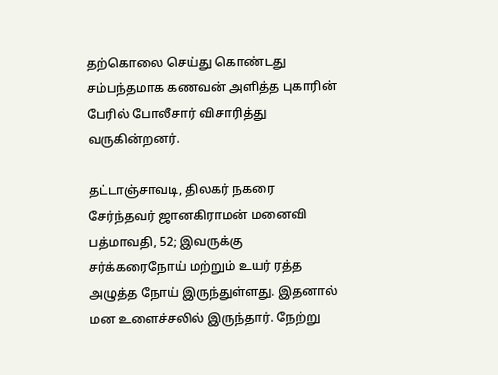தற்கொலை செய்து கொண்டது சம்பந்தமாக கணவன் அளித்த புகாரின் பேரில் போலீசார் விசாரித்து வருகின்றனர்.

தட்டாஞ்சாவடி, திலகர் நகரை சேர்ந்தவர் ஜானகிராமன் மனைவி பத்மாவதி, 52; இவருக்கு சர்க்கரைநோய் மற்றும் உயர் ரத்த அழுத்த நோய் இருந்துள்ளது. இதனால் மன உளைச்சலில் இருந்தார். நேற்று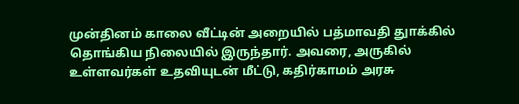முன்தினம் காலை வீட்டின் அறையில் பத்மாவதி துாக்கில் தொங்கிய நிலையில் இருந்தார். அவரை, அருகில் உள்ளவர்கள் உதவியுடன் மீட்டு, கதிர்காமம் அரசு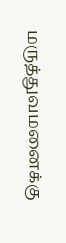மருத்துவமனைக்கு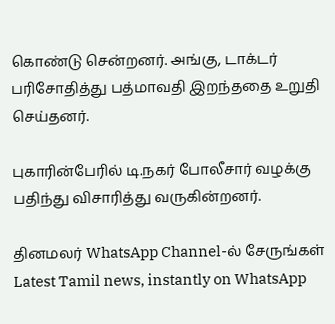கொண்டு சென்றனர். அங்கு, டாக்டர் பரிசோதித்து பத்மாவதி இறந்ததை உறுதி செய்தனர்.

புகாரின்பேரில் டி.நகர் போலீசார் வழக்கு பதிந்து விசாரித்து வருகின்றனர்.

தினமலர் WhatsApp Channel-ல் சேருங்கள்
Latest Tamil news, instantly on WhatsApp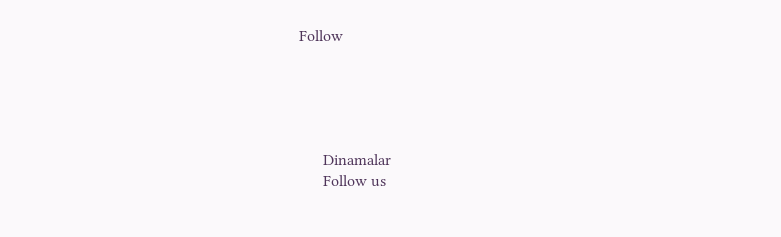Follow





      Dinamalar
      Follow us